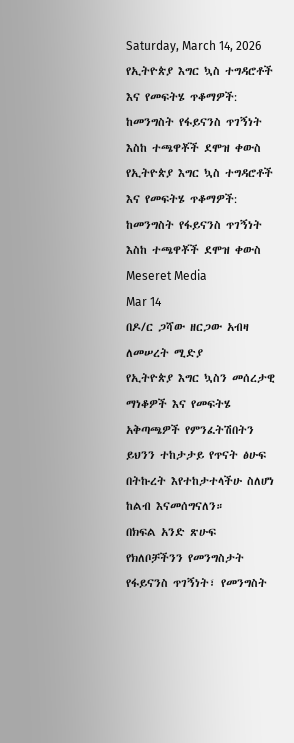Saturday, March 14, 2026
የኢትዮጵያ እግር ኳስ ተግዳሮቶች እና የመፍትሄ ጥቆማዎች: ከመንግስት የፋይናንስ ጥገኝነት እስከ ተጫዋቾች ደሞዝ ቀውስ
የኢትዮጵያ እግር ኳስ ተግዳሮቶች እና የመፍትሄ ጥቆማዎች: ከመንግስት የፋይናንስ ጥገኝነት እስከ ተጫዋቾች ደሞዝ ቀውስ
Meseret Media
Mar 14
በዶ/ር ጋሻው ዘርጋው አብዛ ለመሠረት ሚድያ
የኢትዮጵያ እግር ኳስን መሰረታዊ ማነቆዎች እና የመፍትሄ አቅጣጫዎች የምንፈትሽበትን ይህንን ተከታታይ የጥናት ፅሁፍ በትኩረት እየተከታተላችሁ ስለሆነ ከልብ እናመሰግናለን።
በክፍል አንድ ጽሁፍ የክለቦቻችንን የመንግስታት የፋይናንስ ጥገኝነት፣ የመንግስት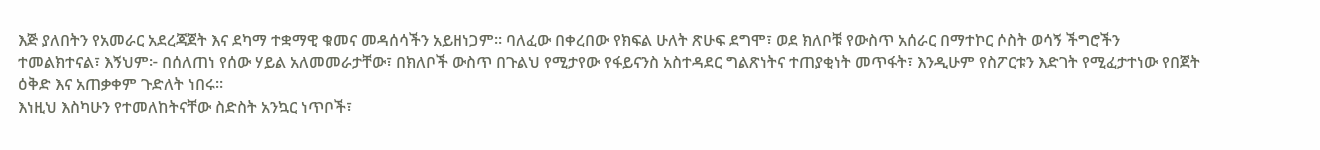እጅ ያለበትን የአመራር አደረጃጀት እና ደካማ ተቋማዊ ቁመና መዳሰሳችን አይዘነጋም። ባለፈው በቀረበው የክፍል ሁለት ጽሁፍ ደግሞ፣ ወደ ክለቦቹ የውስጥ አሰራር በማተኮር ሶስት ወሳኝ ችግሮችን ተመልክተናል፣ እኝህም፦ በሰለጠነ የሰው ሃይል አለመመራታቸው፣ በክለቦች ውስጥ በጉልህ የሚታየው የፋይናንስ አስተዳደር ግልጽነትና ተጠያቂነት መጥፋት፣ እንዲሁም የስፖርቱን እድገት የሚፈታተነው የበጀት ዕቅድ እና አጠቃቀም ጉድለት ነበሩ።
እነዚህ እስካሁን የተመለከትናቸው ስድስት አንኳር ነጥቦች፣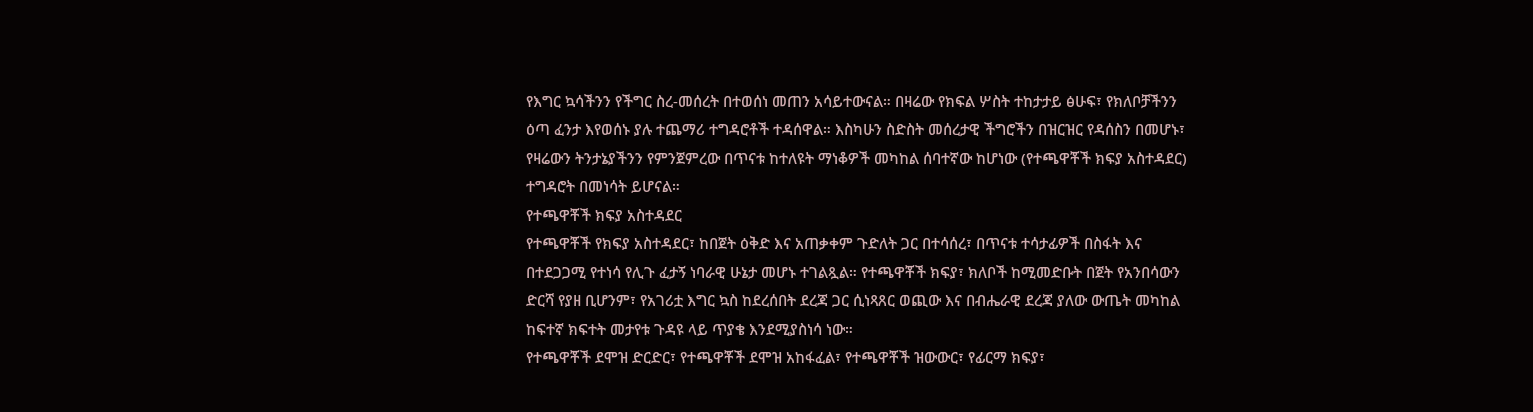የእግር ኳሳችንን የችግር ስረ-መሰረት በተወሰነ መጠን አሳይተውናል። በዛሬው የክፍል ሦስት ተከታታይ ፅሁፍ፣ የክለቦቻችንን ዕጣ ፈንታ እየወሰኑ ያሉ ተጨማሪ ተግዳሮቶች ተዳሰዋል። እስካሁን ስድስት መሰረታዊ ችግሮችን በዝርዝር የዳሰስን በመሆኑ፣ የዛሬውን ትንታኔያችንን የምንጀምረው በጥናቱ ከተለዩት ማነቆዎች መካከል ሰባተኛው ከሆነው (የተጫዋቾች ክፍያ አስተዳደር) ተግዳሮት በመነሳት ይሆናል።
የተጫዋቾች ክፍያ አስተዳደር
የተጫዋቾች የክፍያ አስተዳደር፣ ከበጀት ዕቅድ እና አጠቃቀም ጉድለት ጋር በተሳሰረ፣ በጥናቱ ተሳታፊዎች በስፋት እና በተደጋጋሚ የተነሳ የሊጉ ፈታኝ ነባራዊ ሁኔታ መሆኑ ተገልጿል። የተጫዋቾች ክፍያ፣ ክለቦች ከሚመድቡት በጀት የአንበሳውን ድርሻ የያዘ ቢሆንም፣ የአገሪቷ እግር ኳስ ከደረሰበት ደረጃ ጋር ሲነጻጸር ወጪው እና በብሔራዊ ደረጃ ያለው ውጤት መካከል ከፍተኛ ክፍተት መታየቱ ጉዳዩ ላይ ጥያቄ እንደሚያስነሳ ነው።
የተጫዋቾች ደሞዝ ድርድር፣ የተጫዋቾች ደሞዝ አከፋፈል፣ የተጫዋቾች ዝውውር፣ የፊርማ ክፍያ፣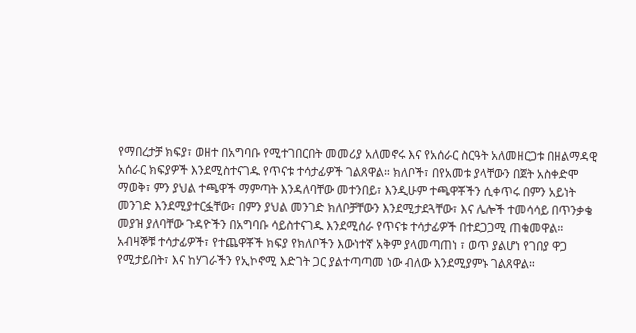የማበረታቻ ክፍያ፣ ወዘተ በአግባቡ የሚተገበርበት መመሪያ አለመኖሩ እና የአሰራር ስርዓት አለመዘርጋቱ በዘልማዳዊ አሰራር ክፍያዎች እንደሚስተናገዱ የጥናቱ ተሳታፊዎች ገልጸዋል። ክለቦች፣ በየአመቱ ያላቸውን በጀት አስቀድሞ ማወቅ፣ ምን ያህል ተጫዋች ማምጣት እንዳለባቸው መተንበይ፣ እንዲሁም ተጫዋቾችን ሲቀጥሩ በምን አይነት መንገድ እንደሚያተርፏቸው፣ በምን ያህል መንገድ ክለቦቻቸውን እንደሚታደጓቸው፣ እና ሌሎች ተመሳሳይ በጥንቃቄ መያዝ ያለባቸው ጉዳዮችን በአግባቡ ሳይስተናገዱ እንደሚሰራ የጥናቱ ተሳታፊዎች በተደጋጋሚ ጠቁመዋል። አብዛኞቹ ተሳታፊዎች፣ የተጨዋቾች ክፍያ የክለቦችን እውነተኛ አቅም ያላመጣጠነ ፣ ወጥ ያልሆነ የገበያ ዋጋ የሚታይበት፣ እና ከሃገራችን የኢኮኖሚ እድገት ጋር ያልተጣጣመ ነው ብለው እንደሚያምኑ ገልጸዋል።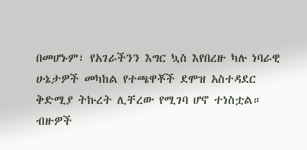በመሆኑም፣ የአገራችንን እግር ኳስ እየበረዙ ካሉ ነባራዊ ሁኔታዎች መካከል የተጫዋቾች ደሞዝ አስተዳደር ቅድሚያ ትኩረት ሊቸረው የሚገባ ሆኖ ተነስቷል። ብዙዎች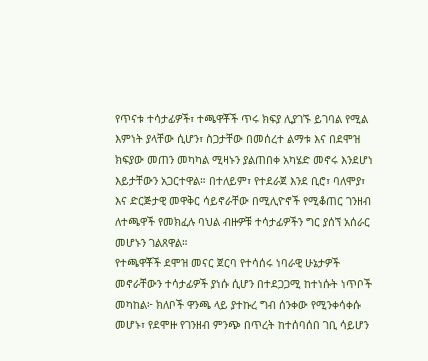የጥናቱ ተሳታፊዎች፣ ተጫዋቾች ጥሩ ክፍያ ሊያገኙ ይገባል የሚል እምነት ያላቸው ሲሆን፣ ስጋታቸው በመሰረተ ልማቱ እና በደሞዝ ክፍያው መጠን መካካል ሚዛኑን ያልጠበቀ አካሄድ መኖሩ እንደሆነ እይታቸውን አጋርተዋል። በተለይም፣ የተደራጀ እንደ ቢሮ፣ ባለሞያ፣ እና ድርጅታዊ መዋቅር ሳይኖራቸው በሚሊዮኖች የሚቆጠር ገንዘብ ለተጫዋች የመክፈሉ ባህል ብዙዎቹ ተሳታፊዎችን ግር ያሰኘ አሰራር መሆኑን ገልጸዋል።
የተጫዋቾች ደሞዝ መናር ጀርባ የተሳሰሩ ነባራዊ ሁኔታዎች መኖራቸውን ተሳታፊዎች ያነሱ ሲሆን በተደጋጋሚ ከተነሱት ነጥቦች መካከል፦ ክለቦች ዋንጫ ላይ ያተኩረ ግብ ሰንቀው የሚንቀሳቀሱ መሆኑ፣ የደሞዙ የገንዘብ ምንጭ በጥረት ከተሰባሰበ ገቢ ሳይሆን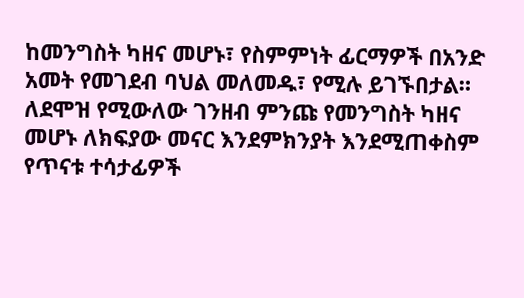ከመንግስት ካዘና መሆኑ፣ የስምምነት ፊርማዎች በአንድ አመት የመገደብ ባህል መለመዱ፣ የሚሉ ይገኙበታል። ለደሞዝ የሚውለው ገንዘብ ምንጩ የመንግስት ካዘና መሆኑ ለክፍያው መናር እንደምክንያት እንደሚጠቀስም የጥናቱ ተሳታፊዎች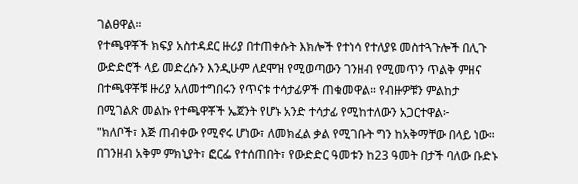ገልፀዋል።
የተጫዋቾች ክፍያ አስተዳደር ዙሪያ በተጠቀሱት እክሎች የተነሳ የተለያዩ መስተጓጉሎች በሊጉ ውድድሮች ላይ መድረሱን እንዲሁም ለደሞዝ የሚወጣውን ገንዘብ የሚመጥን ጥልቅ ምዘና በተጫዋቾቹ ዙሪያ አለመተግበሩን የጥናቱ ተሳታፊዎች ጠቁመዋል። የብዙዎቹን ምልከታ በሚገልጽ መልኩ የተጫዋቾች ኤጀንት የሆኑ አንድ ተሳታፊ የሚከተለውን አጋርተዋል፦
"ክለቦች፣ እጅ ጠብቀው የሚኖሩ ሆነው፣ ለመክፈል ቃል የሚገቡት ግን ከአቅማቸው በላይ ነው። በገንዘብ አቅም ምክኒያት፣ ፎርፌ የተሰጠበት፣ የውድድር ዓመቱን ከ23 ዓመት በታች ባለው ቡድኑ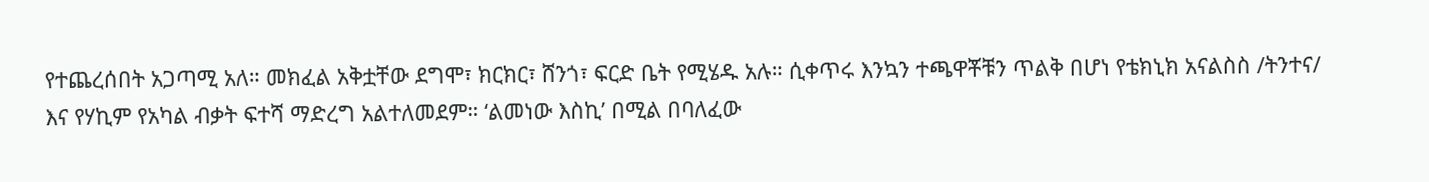የተጨረሰበት አጋጣሚ አለ። መክፈል አቅቷቸው ደግሞ፣ ክርክር፣ ሸንጎ፣ ፍርድ ቤት የሚሄዱ አሉ። ሲቀጥሩ እንኳን ተጫዋቾቹን ጥልቅ በሆነ የቴክኒክ አናልስስ /ትንተና/ እና የሃኪም የአካል ብቃት ፍተሻ ማድረግ አልተለመደም። ‘ልመነው እስኪ’ በሚል በባለፈው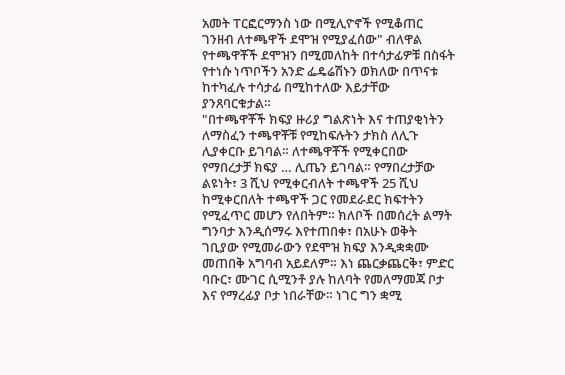አመት ፐርፎርማንስ ነው በሚሊዮኖች የሚቆጠር ገንዘብ ለተጫዋች ደሞዝ የሚያፈሰው" ብለዋል
የተጫዋቾች ደሞዝን በሚመለከት በተሳታፊዎቹ በስፋት የተነሱ ነጥቦችን አንድ ፌዴሬሽኑን ወክለው በጥናቱ ከተካፈሉ ተሳታፊ በሚከተለው እይታቸው ያንጸባርቁታል።
"በተጫዋቾች ክፍያ ዙሪያ ግልጽነት እና ተጠያቂነትን ለማስፈን ተጫዋቾቹ የሚከፍሉትን ታክስ ለሊጉ ሊያቀርቡ ይገባል። ለተጫዋቾች የሚቀርበው የማበረታቻ ክፍያ … ሊጤን ይገባል። የማበረታቻው ልዩነት፣ 3 ሺህ የሚቀርብለት ተጫዋች 25 ሺህ ከሚቀርበለት ተጫዋች ጋር የመደራደር ክፍተትን የሚፈጥር መሆን የለበትም። ክለቦች በመሰረት ልማት ግንባታ እንዲሰማሩ እየተጠበቀ፣ በአሁኑ ወቅት ገቢያው የሚመራውን የደሞዝ ክፍያ እንዲቋቋሙ መጠበቅ አግባብ አይደለም። እነ ጨርቃጨርቅ፣ ምድር ባቡር፣ ሙገር ሲሚንቶ ያሉ ከለባት የመለማመጃ ቦታ እና የማረፊያ ቦታ ነበራቸው። ነገር ግን ቋሚ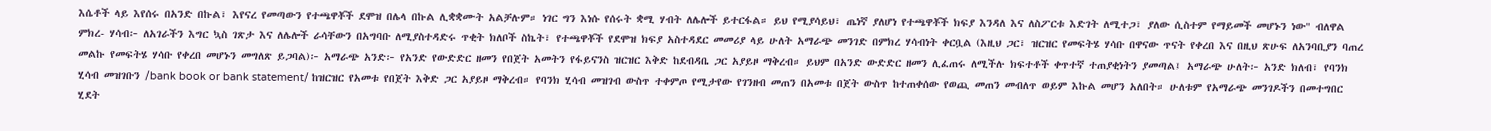እሴቶች ላይ እየሰሩ በአንድ በኩል፣ እየናረ የመጣውን የተጫዋቾች ደሞዝ በሌላ በኩል ሊቋቋሙት አልቻሉም። ነገር ግን እነሱ የሰሩት ቋሚ ሃብት ለሌሎች ይተርፋል። ይህ የሚያሳይህ፣ ጤነኛ ያለሆነ የተጫዋቾች ክፍያ እንዳለ እና ለስፖርቱ እድገት ለሚተጋ፣ ያለው ሲስተም የማይመች መሆኑን ነው" ብለዋል
ምክረ- ሃሳብ፦ ለአገራችን እግር ኳስ ገጽታ እና ለሌሎች ራሳቸውን በአግባቡ ለሚያስተዳድሩ ጥቂት ክለቦች ስኬት፣ የተጫዋቾች የደሞዝ ክፍያ አስተዳደር መመሪያ ላይ ሁለት አማራጭ መንገድ በምክረ ሃሳብነት ቀርቧል (እዚህ ጋር፣ ዝርዝር የመፍትሄ ሃሳቡ በዋናው ጥናት የቀረበ እና በዚህ ጽሁፍ ለአንባቢያን ባጠረ መልኩ የመፍትሄ ሃሳቡ የቀረበ መሆኑን መግለጽ ይጋባል)፦ አማራጭ አንድ፦ የአንድ የውድድር ዘመን የበጀት አመትን የፋይናንስ ዝርዝር እቅድ ከደብዳቤ ጋር አያይዞ ማቅረብ። ይህም በአንድ ውድድር ዘመን ሊፈጠሩ ለሚችሉ ክፍተቶች ቀጥተኛ ተጠያቂነትን ያመጣል፤ አማራጭ ሁለት፦ አንድ ክለብ፣ የባንክ ሂሳብ መዝገቡን /bank book or bank statement/ ከዝርዝር የአመቱ የበጀት እቅድ ጋር አያይዞ ማቅረብ። የባንክ ሂሳብ መዝገብ ውስጥ ተቀምጦ የሚታየው የገንዘብ መጠን በአመቱ በጀት ውስጥ ከተጠቀሰው የወጪ መጠን መብለጥ ወይም እኩል መሆን አለበት። ሁለቱም የአማራጭ መንገዶችን በመተግበር ሂደት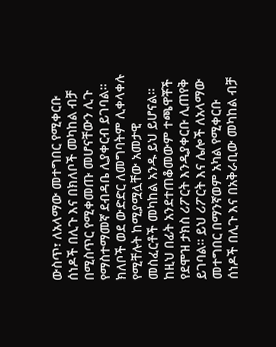ውስጥ፣ ለአላማው መተግበር የሚቀርቡ ሰነዶች በሊጉ እና በክለቦች መካከል ብቻ በሚስጥር የሚቀመጡ መሆናቸውን ሊጉ የማስተማመኛ ደብዳቤ ሊያቀርብ ይገባል። ክለቦች ወደ ውድድር ለመግባትም ሊቀላቀሉ የሚቸሉት ከሚያሟሏቸው አመታዊ መስፈርቶች መካከል አንዱ ይህ ይሆናል።
ከዚህ በፊት አንደተጠቆመውም ተጫዋቾች የደሞዝ ታክስ ሪፖርት እንዲያቀርቡ ሊጠየቅ ይገባል። ይህ ሪፖርት እና ሌሎች ለአላማው መተግበር በማንኛወም አካል የሚቀርቡ ሰነዶች በሊጉ እና በአቅራቢው መካከል ብቻ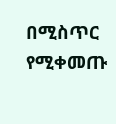በሚስጥር የሚቀመጡ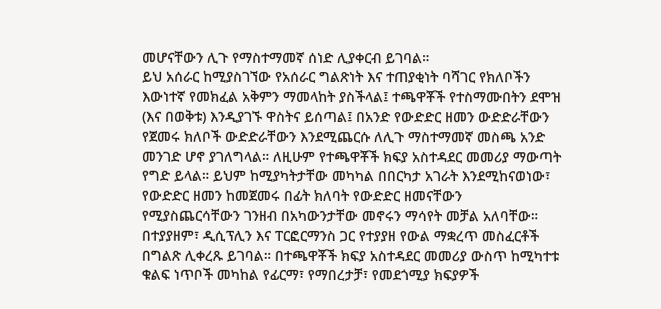መሆናቸውን ሊጉ የማስተማመኛ ሰነድ ሊያቀርብ ይገባል።
ይህ አሰራር ከሚያስገኘው የአሰራር ግልጽነት እና ተጠያቂነት ባሻገር የክለቦችን እውነተኛ የመክፈል አቅምን ማመላከት ያስችላል፤ ተጫዋቾች የተስማሙበትን ደሞዝ (እና በወቅቱ) እንዲያገኙ ዋስትና ይሰጣል፤ በአንድ የውድድር ዘመን ውድድራቸውን የጀመሩ ክለቦች ውድድራቸውን እንደሚጨርሱ ለሊጉ ማስተማመኛ መስጫ አንድ መንገድ ሆኖ ያገለግላል። ለዚሁም የተጫዋቾች ክፍያ አስተዳደር መመሪያ ማውጣት የግድ ይላል። ይህም ከሚያካትታቸው መካካል በበርካታ አገራት እንደሚከናወነው፣ የውድድር ዘመን ከመጀመሩ በፊት ክለባት የውድድር ዘመናቸውን የሚያስጨርሳቸውን ገንዘብ በአካውንታቸው መኖሩን ማሳየት መቻል አለባቸው። በተያያዘም፣ ዲሲፕሊን እና ፐርፎርማንስ ጋር የተያያዘ የውል ማቋረጥ መስፈርቶች በግልጽ ሊቀረጹ ይገባል። በተጫዋቾች ክፍያ አስተዳደር መመሪያ ውስጥ ከሚካተቱ ቁልፍ ነጥቦች መካከል የፊርማ፣ የማበረታቻ፣ የመደጎሚያ ክፍያዎች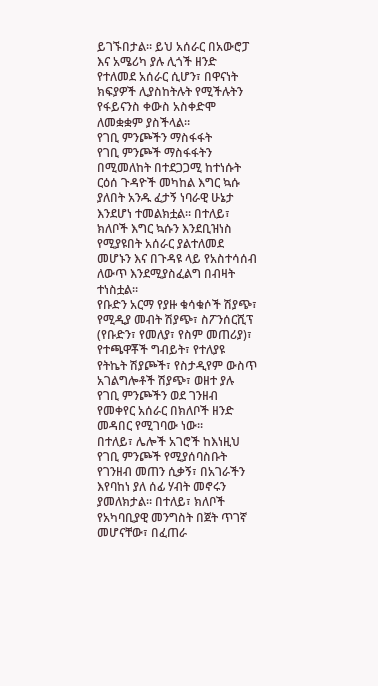ይገኙበታል። ይህ አሰራር በአውሮፓ እና አሜሪካ ያሉ ሊጎች ዘንድ የተለመደ አሰራር ሲሆን፣ በዋናነት ክፍያዎች ሊያስከትሉት የሚችሉትን የፋይናንስ ቀውስ አስቀድሞ ለመቋቋም ያስችላል።
የገቢ ምንጮችን ማስፋፋት
የገቢ ምንጮች ማስፋፋትን በሚመለከት በተደጋጋሚ ከተነሱት ርዕሰ ጉዳዮች መካከል እግር ኳሱ ያለበት አንዱ ፈታኝ ነባራዊ ሁኔታ እንደሆነ ተመልክቷል። በተለይ፣ ክለቦች እግር ኳሱን እንደቢዝነስ የሚያዩበት አሰራር ያልተለመደ መሆኑን እና በጉዳዩ ላይ የአስተሳሰብ ለውጥ እንደሚያስፈልግ በብዛት ተነስቷል።
የቡድን አርማ የያዙ ቁሳቁሶች ሽያጭ፣ የሚዲያ መብት ሽያጭ፣ ስፖንሰርሺፕ (የቡድን፣ የመለያ፣ የስም መጠሪያ)፣ የተጫዋቾች ግብይት፣ የተለያዩ የትኬት ሽያጮች፣ የስታዲየም ውስጥ አገልግሎቶች ሽያጭ፣ ወዘተ ያሉ የገቢ ምንጮችን ወደ ገንዘብ የመቀየር አሰራር በክለቦች ዘንድ መዳበር የሚገባው ነው።
በተለይ፣ ሌሎች አገሮች ከእነዚህ የገቢ ምንጮች የሚያሰባስቡት የገንዘብ መጠን ሲቃኝ፣ በአገራችን እየባከነ ያለ ሰፊ ሃብት መኖሩን ያመለክታል። በተለይ፣ ክለቦች የአካባቢያዊ መንግስት በጀት ጥገኛ መሆናቸው፣ በፈጠራ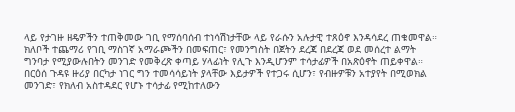ላይ የታገዙ ዘዴዎችን ተጠቅመው ገቢ የማሰባሰብ ተነሳሽነታቸው ላይ የራሱን አሉታዊ ተጸዕኖ እንዳሳደረ ጠቁመዋል። ክለቦች ተጨማሪ የገቢ ማስገኛ አማራጮችን በመፍጠር፣ የመንግስት በጀትን ደረጃ በደረጃ ወደ መሰረተ ልማት ግንባታ የሚያውሉበትን መንገድ የመቅረጽ ቀጣይ ሃላፊነት የሊጉ እንዲሆንም ተሳታፊዎች በአጽዕኖት ጠይቀዋል። በርዕሰ ጉዳዩ ዙሪያ በርካታ ነገር ግን ተመሳሳይነት ያላቸው እይታዎች የተጋሩ ሲሆን፣ የብዙዎቹን አተያየት በሚወክል መንገድ፣ የክለብ አስተዳደር የሆኑ ተሳታፊ የሚከተለውን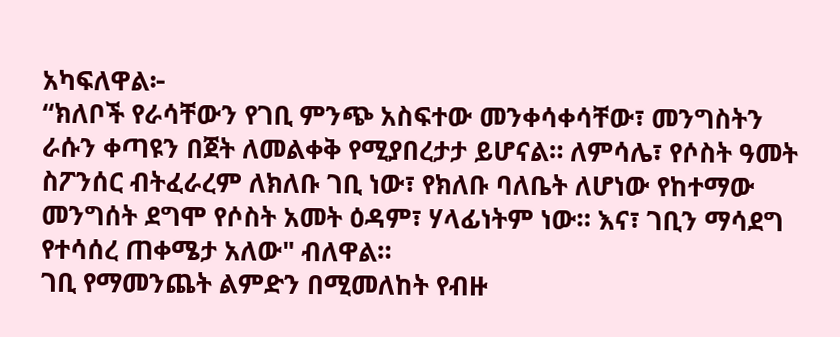አካፍለዋል፦
“ክለቦች የራሳቸውን የገቢ ምንጭ አስፍተው መንቀሳቀሳቸው፣ መንግስትን ራሱን ቀጣዩን በጀት ለመልቀቅ የሚያበረታታ ይሆናል። ለምሳሌ፣ የሶስት ዓመት ስፖንሰር ብትፈራረም ለክለቡ ገቢ ነው፣ የክለቡ ባለቤት ለሆነው የከተማው መንግሰት ደግሞ የሶስት አመት ዕዳም፣ ሃላፊነትም ነው። እና፣ ገቢን ማሳደግ የተሳሰረ ጠቀሜታ አለው" ብለዋል።
ገቢ የማመንጨት ልምድን በሚመለከት የብዙ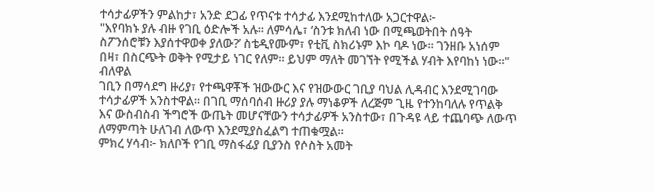ተሳታፊዎችን ምልከታ፣ አንድ ደጋፊ የጥናቱ ተሳታፊ እንደሚከተለው አጋርተዋል፦
"እየባክኑ ያሉ ብዙ የገቢ ዕድሎች አሉ። ለምሳሌ፣ ‘ስንቱ ክለብ ነው በሚጫወትበት ሰዓት ስፖንሰሮቹን እያሰተዋወቀ ያለው?’ ስቴዲየሙም፣ የቲቪ ስክሪኑም እኮ ባዶ ነው። ገንዘቡ አነሰም በዛ፣ በስርጭት ወቅት የሚታይ ነገር የለም። ይህም ማለት መገኘት የሚችል ሃብት እየባከነ ነው።" ብለዋል
ገቢን በማሳደግ ዙሪያ፣ የተጫዋቾች ዝውውር እና የዝውውር ገቢያ ባህል ሊዳብር እንደሚገባው ተሳታፊዎች አንስተዋል። በገቢ ማሰባሰብ ዙሪያ ያሉ ማነቆዎች ለረጅም ጊዜ የተንከባለሉ የጥልቅ እና ውስብስብ ችግሮች ውጤት መሆናቸውን ተሳታፊዎች አንስተው፣ በጉዳዩ ላይ ተጨባጭ ለውጥ ለማምጣት ሁለገብ ለውጥ እንደሚያስፈልግ ተጠቁሟል።
ምክረ ሃሳብ፦ ክለቦች የገቢ ማስፋፊያ ቢያንስ የሶስት አመት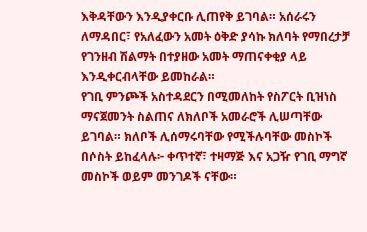እቅዳቸውን እንዲያቀርቡ ሊጠየቅ ይገባል። አሰራሩን ለማዳበር፣ የአለፈውን አመት ዕቅድ ያሳኩ ክለባት የማበረታቻ የገንዘብ ሽልማት በተያዘው አመት ማጠናቀቂያ ላይ እንዲቀርብላቸው ይመከራል።
የገቢ ምንጮች አስተዳደርን በሚመለከት የስፖርት ቢዝነስ ማናጀመንት ስልጠና ለክለቦች አመራሮች ሊሠጣቸው ይገባል። ክለቦች ሊሰማሩባቸው የሚችሉባቸው መስኮች በሶስት ይከፈላሉ፦ ቀጥተኛ፣ ተዛማጅ እና አጋዥ የገቢ ማግኛ መስኮች ወይም መንገዶች ናቸው።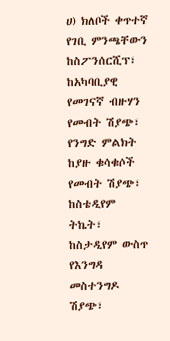ሀ) ክለቦች ቀጥተኛ የገቢ ምንጫቸውን ከስፖንሰርሺፕ፣ ከአካባቢያዊ የመገናኛ ብዙሃን የመብት ሽያጭ፣ የንግድ ምልክት ከያዙ ቁሳቁሶች የመብት ሽያጭ፣ ከስቴዲየም ትኬት፣ ከስታዲየም ውስጥ የእንግዳ መስተንግዶ ሽያጭ፣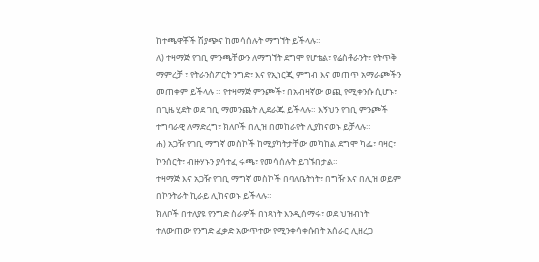ከተጫዋቾች ሽያጭና ከመሳሰሉት ማግኘት ይችላሉ።
ለ) ተዛማጅ የገቢ ምንጫቸውን ለማግኘት ደግሞ የሆቴል፣ የሬስቶራንት፣ የትጥቅ ማምረቻ ፣ የትራንስፖርት ንግድ፣ እና የኢነርጂ ምግብ እና መጠጥ አማራጮችን መጠቀም ይችላሉ ። የተዛማጅ ምንጮች፣ በአብዛኛው ወጪ የሚቀንሱ ሲሆኑ፣ በጊዜ ሂደት ወደ ገቢ ማመንጨት ሊደራጁ ይችላሉ። እኝህን የገቢ ምንጮች ተግባራዊ ለማድረግ፣ ክለቦች በሊዝ በመከራየት ሊያከናወኑ ይቻላሉ።
ሐ) አጋዥ የገቢ ማግኛ መስኮች ከሚያካትታቸው መካከል ደግሞ ካፌ፣ ባዛር፣ ኮንሰርት፣ ብዙሃኑን ያሳተፈ ሩጫ፣ የመሳሰሉት ይገኙበታል።
ተዛማጅ እና አጋዥ የገቢ ማግኛ መስኮች በባለቤትነት፣ በግዥ እና በሊዝ ወይም በኮንትራት ኪራይ ሊከናወኑ ይችላሉ።
ክለቦች በተለያዩ የንግድ ስራዎች በነጻነት እንዲሰማሩ፣ ወደ ህዝብነት ተለውጠው የንግድ ፈቃድ አውጥተው የሚንቀሳቀሱበት አሰራር ሊዘረጋ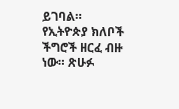ይገባል።
የኢትዮጵያ ክለቦች ችግሮች ዘርፈ ብዙ ነው። ጽሁፉ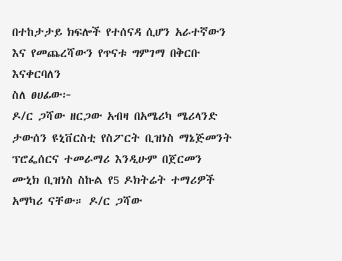በተከታታይ ክፍሎች የተሰናዳ ሲሆን አራተኛውን እና የመጨረሻውን የጥናቱ ግምገማ በቅርቡ እናቀርባለን
ስለ ፀሀፊው፦
ዶ/ር ጋሻው ዘርጋው አብዛ በአሜሪካ ሜሪላንድ ታውሰን ዩኒቨርስቲ የስፖርት ቢዝነስ ማኔጅመንት ፕሮፌሰርና ተመራማሪ እንዲሁም በጀርመን ሙኒክ ቢዝነስ ስኩል የ5 ዶክትሬት ተማሪዎች አማካሪ ናቸው። ዶ/ር ጋሻው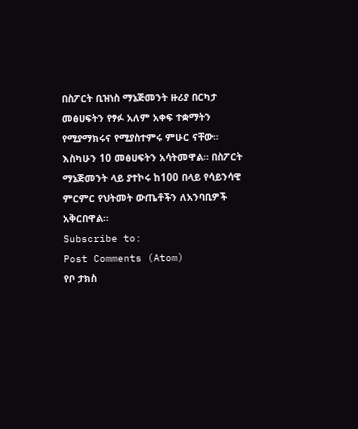በስፖርት ቢዝነስ ማኔጅመንት ዙሪያ በርካታ መፅሀፍትን የፃፉ አለም አቀፍ ተቋማትን የሚያማክሩና የሚያስተምሩ ምሁር ናቸው። እስካሁን 10 መፅሀፍትን አሳትመዋል። በስፖርት ማኔጅመንት ላይ ያተኮሩ ከ100 በላይ የሳይንሳዊ ምርምር የህትመት ውጤቶችን ለአንባቢዎች አቅርበዋል።
Subscribe to:
Post Comments (Atom)
የቦ ታክስ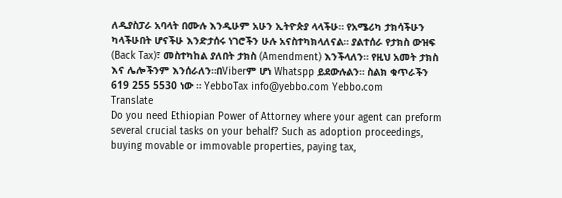ለዲያስፓራ አባላት በሙሉ እንዲሁም አሁን ኢትዮጵያ ላላችሁ። የአሜሪካ ታክሳችሁን ካላችሁበት ሆናችሁ እንድታሰሩ ነገሮችን ሁሉ አናስተካክላለናል። ያልተሰራ የታክስ ውዝፍ (Back Tax)፣ መስተካከል ያለበት ታክስ (Amendment) እንችላለን። የዚህ አመት ታክስ እና ሌሎችንም እንሰራለን።በViberም ሆነ Whatspp ይደውሉልን። ስልክ ቁጥራችን 619 255 5530 ነው ። YebboTax info@yebbo.com Yebbo.com
Translate
Do you need Ethiopian Power of Attorney where your agent can preform several crucial tasks on your behalf? Such as adoption proceedings, buying movable or immovable properties, paying tax,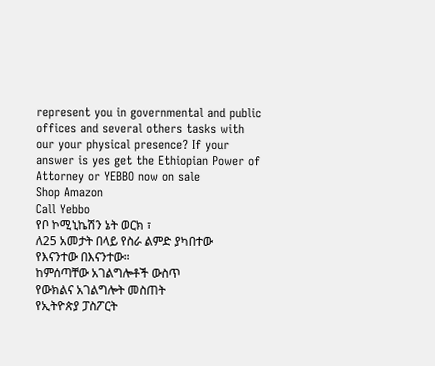represent you in governmental and public offices and several others tasks with our your physical presence? If your answer is yes get the Ethiopian Power of Attorney or YEBBO now on sale
Shop Amazon
Call Yebbo
የቦ ኮሚኒኬሽን ኔት ወርክ ፣
ለ25 አመታት በላይ የስራ ልምድ ያካበተው
የእናንተው በእናንተው።
ከምሰጣቸው አገልግሎቶች ውስጥ
የውክልና አገልግሎት መስጠት
የኢትዮጵያ ፓስፖርት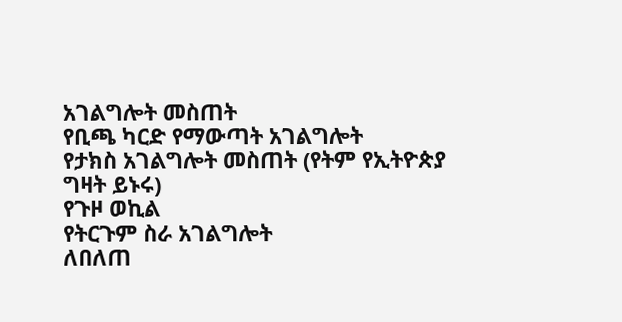አገልግሎት መስጠት
የቢጫ ካርድ የማውጣት አገልግሎት
የታክስ አገልግሎት መስጠት (የትም የኢትዮጵያ ግዛት ይኑሩ)
የጉዞ ወኪል
የትርጉም ስራ አገልግሎት
ለበለጠ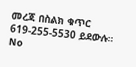መረጃ በስልክ ቁጥር
619-255-5530 ይደውሉ።
No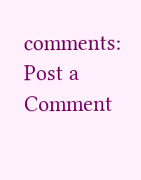comments:
Post a Comment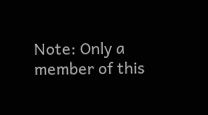Note: Only a member of this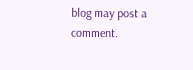blog may post a comment.